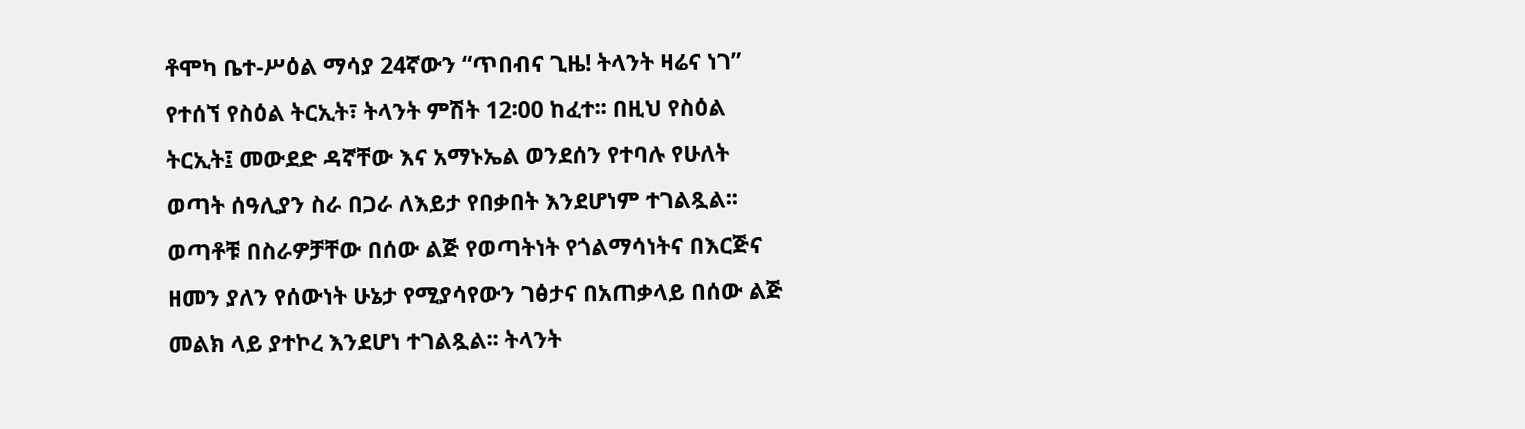ቶሞካ ቤተ-ሥዕል ማሳያ 24ኛውን “ጥበብና ጊዜ! ትላንት ዛሬና ነገ” የተሰኘ የስዕል ትርኢት፣ ትላንት ምሽት 12፡00 ከፈተ፡፡ በዚህ የስዕል ትርኢት፤ መውደድ ዳኛቸው እና አማኑኤል ወንደሰን የተባሉ የሁለት ወጣት ሰዓሊያን ስራ በጋራ ለእይታ የበቃበት እንደሆነም ተገልጿል፡፡
ወጣቶቹ በስራዎቻቸው በሰው ልጅ የወጣትነት የጎልማሳነትና በእርጅና ዘመን ያለን የሰውነት ሁኔታ የሚያሳየውን ገፅታና በአጠቃላይ በሰው ልጅ መልክ ላይ ያተኮረ እንደሆነ ተገልጿል፡፡ ትላንት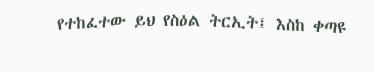የተከፈተው ይህ የስዕል ትርኢት፤ እስከ ቀጣዩ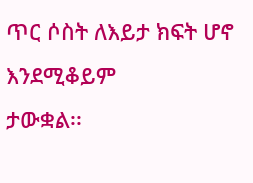ጥር ሶስት ለእይታ ክፍት ሆኖ እንደሚቆይም
ታውቋል፡፡